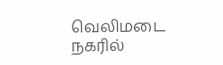வெலிமடை நகரில்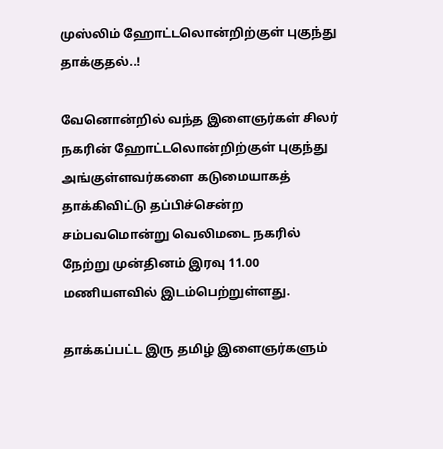முஸ்லிம் ஹோட்டலொன்றிற்குள் புகுந்து தாக்குதல்..!

வேனொன்றில் வந்த இளைஞர்கள் சிலர் நகரின் ஹோட்டலொன்றிற்குள் புகுந்து அங்குள்ளவர்களை கடுமையாகத் தாக்கிவிட்டு தப்பிச்சென்ற சம்பவமொன்று வெலிமடை நகரில் நேற்று முன்தினம் இரவு 11.00 மணியளவில் இடம்பெற்றுள்ளது.

தாக்கப்பட்ட இரு தமிழ் இளைஞர்களும்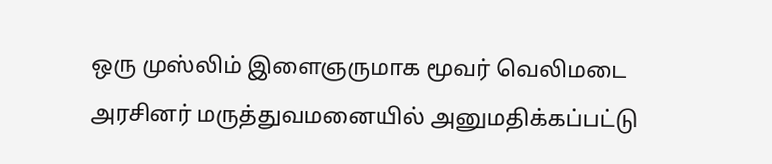ஒரு முஸ்லிம் இளைஞருமாக மூவர் வெலிமடை அரசினர் மருத்துவமனையில் அனுமதிக்கப்பட்டு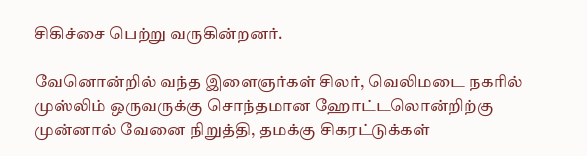சிகிச்சை பெற்று வருகின்றனர்.

வேனொன்றில் வந்த இளைஞர்கள் சிலர், வெலிமடை நகரில் முஸ்லிம் ஒருவருக்கு சொந்தமான ஹோட்டலொன்றிற்கு முன்னால் வேனை நிறுத்தி, தமக்கு சிகரட்டுக்கள்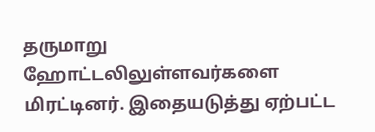தருமாறு ஹோட்டலிலுள்ளவர்களை மிரட்டினர். இதையடுத்து ஏற்பட்ட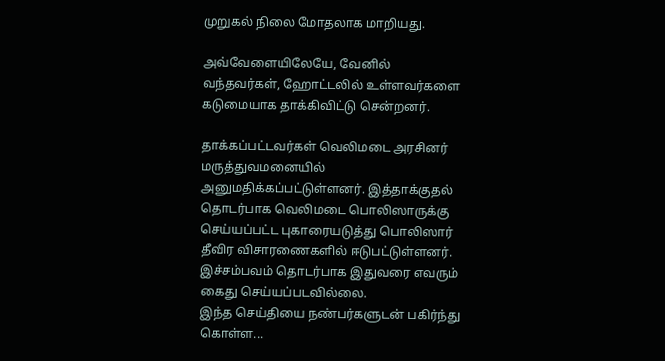முறுகல் நிலை மோதலாக மாறியது.

அவ்வேளையிலேயே, வேனில் வந்தவர்கள், ஹோட்டலில் உள்ளவர்களை கடுமையாக தாக்கிவிட்டு சென்றனர்.

தாக்கப்பட்டவர்கள் வெலிமடை அரசினர் மருத்துவமனையில் அனுமதிக்கப்பட்டுள்ளனர். இத்தாக்குதல் தொடர்பாக வெலிமடை பொலிஸாருக்கு செய்யப்பட்ட புகாரையடுத்து பொலிஸார் தீவிர விசாரணைகளில் ஈடுபட்டுள்ளனர். இச்சம்பவம் தொடர்பாக இதுவரை எவரும் கைது செய்யப்படவில்லை.
இந்த செய்தியை நண்பர்களுடன் பகிர்ந்து கொள்ள...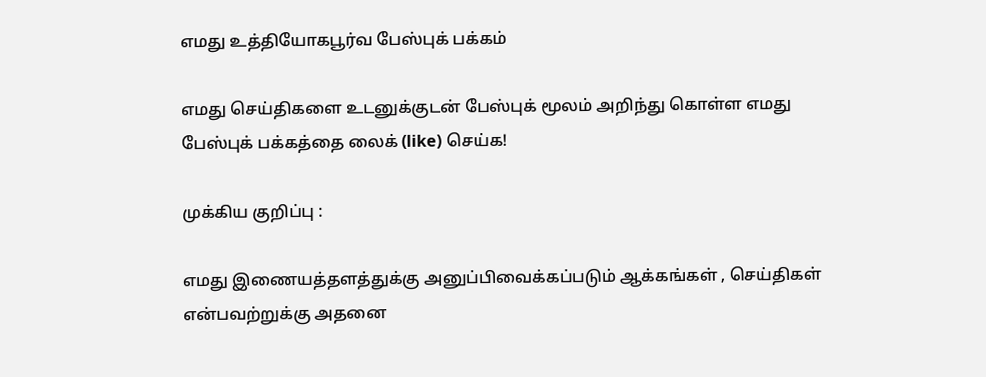எமது உத்தியோகபூர்வ பேஸ்புக் பக்கம்

எமது செய்திகளை உடனுக்குடன் பேஸ்புக் மூலம் அறிந்து கொள்ள எமது பேஸ்புக் பக்கத்தை லைக் (like) செய்க!

முக்கிய குறிப்பு :

எமது இணையத்தளத்துக்கு அனுப்பிவைக்கப்படும் ஆக்கங்கள் , செய்திகள் என்பவற்றுக்கு அதனை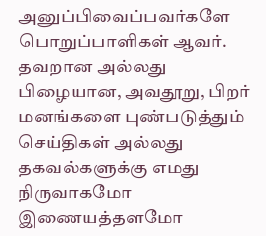அனுப்பிவைப்பவர்களே பொறுப்பாளிகள் ஆவர். தவறான அல்லது பிழையான, அவதூறு, பிறர் மனங்களை புண்படுத்தும் செய்திகள் அல்லது தகவல்களுக்கு எமது நிருவாகமோ இணையத்தளமோ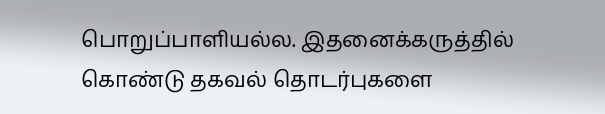பொறுப்பாளியல்ல. இதனைக்கருத்தில் கொண்டு தகவல் தொடர்புகளை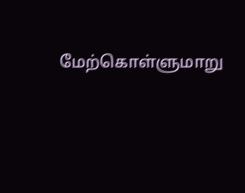மேற்கொள்ளுமாறு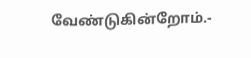வேண்டுகின்றோம்.-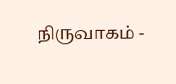நிருவாகம் -